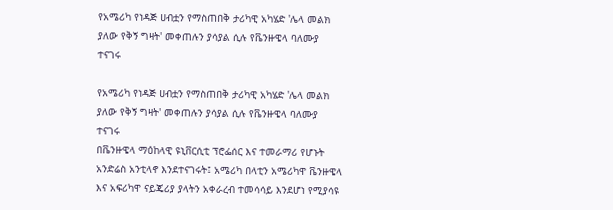የአሜሪካ የነዳጅ ሀብቷን የማስጠበቅ ታሪካዊ አካሄድ 'ሌላ መልክ ያለው የቅኝ ግዛት' መቀጠሉን ያሳያል ሲሉ የቬንዙዌላ ባለሙያ ተናገሩ

የአሜሪካ የነዳጅ ሀብቷን የማስጠበቅ ታሪካዊ አካሄድ 'ሌላ መልክ ያለው የቅኝ ግዛት' መቀጠሉን ያሳያል ሲሉ የቬንዙዌላ ባለሙያ ተናገሩ
በቬንዙዌላ ማዕከላዊ ዩኒቨርሲቲ ፕሮፌሰር እና ተመራማሪ የሆኑት አንድሬስ አንቲላኖ እንደተናገሩት፤ አሜሪካ በላቲን አሜሪካዋ ቬንዙዌላ እና አፍሪካዋ ናይጄሪያ ያላትን አቀራረብ ተመሳሳይ እንደሆነ የሚያሳዩ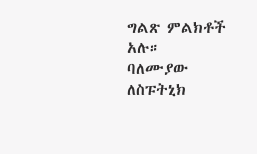ግልጽ ምልክቶች አሉ።
ባለሙያው ለስፑትኒክ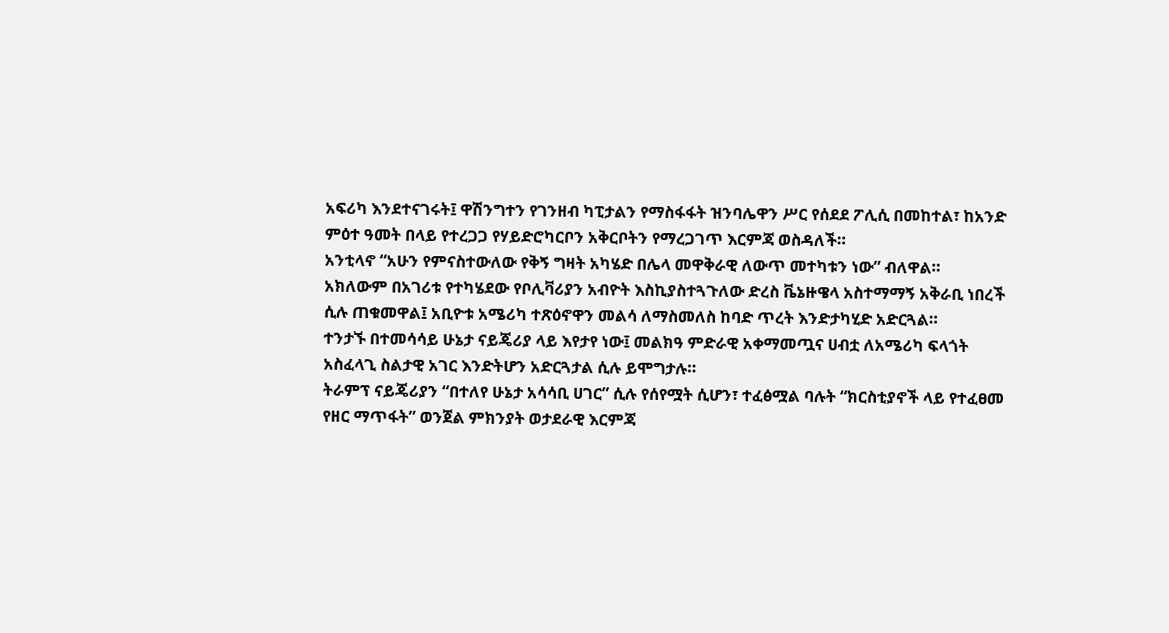አፍሪካ እንደተናገሩት፤ ዋሽንግተን የገንዘብ ካፒታልን የማስፋፋት ዝንባሌዋን ሥር የሰደደ ፖሊሲ በመከተል፣ ከአንድ ምዕተ ዓመት በላይ የተረጋጋ የሃይድሮካርቦን አቅርቦትን የማረጋገጥ እርምጃ ወስዳለች።
አንቲላኖ “አሁን የምናስተውለው የቅኝ ግዛት አካሄድ በሌላ መዋቅራዊ ለውጥ መተካቱን ነው” ብለዋል።
አክለውም በአገሪቱ የተካሄደው የቦሊቫሪያን አብዮት እስኪያስተጓጉለው ድረስ ቬኔዙዌላ አስተማማኝ አቅራቢ ነበረች ሲሉ ጠቁመዋል፤ አቢዮቱ አሜሪካ ተጽዕኖዋን መልሳ ለማስመለስ ከባድ ጥረት እንድታካሂድ አድርጓል።
ተንታኙ በተመሳሳይ ሁኔታ ናይጄሪያ ላይ እየታየ ነው፤ መልክዓ ምድራዊ አቀማመጧና ሀብቷ ለአሜሪካ ፍላጎት አስፈላጊ ስልታዊ አገር እንድትሆን አድርጓታል ሲሉ ይሞግታሉ።
ትራምፕ ናይጄሪያን “በተለየ ሁኔታ አሳሳቢ ሀገር” ሲሉ የሰየሟት ሲሆን፣ ተፈፅሟል ባሉት “ክርስቲያኖች ላይ የተፈፀመ የዘር ማጥፋት” ወንጀል ምክንያት ወታደራዊ እርምጃ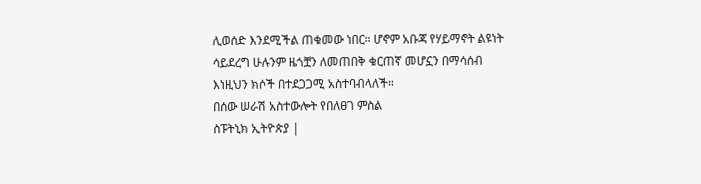ሊወሰድ እንደሚችል ጠቁመው ነበር። ሆኖም አቡጃ የሃይማኖት ልዩነት ሳይደረግ ሁሉንም ዜጎቿን ለመጠበቅ ቁርጠኛ መሆኗን በማሳሰብ እነዚህን ክሶች በተደጋጋሚ አስተባብላለች።
በሰው ሠራሽ አስተውሎት የበለፀገ ምስል
ስፑትኒክ ኢትዮጵያ |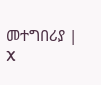መተግበሪያ | X